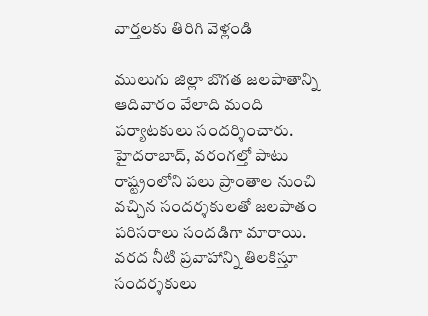వార్తలకు తిరిగి వెళ్లండి

ములుగు జిల్లా బొగత జలపాతాన్ని ఆదివారం వేలాది మంది పర్యాటకులు సందర్శించారు. హైదరాబాద్, వరంగల్తో పాటు రాష్ట్రంలోని పలు ప్రాంతాల నుంచి వచ్చిన సందర్శకులతో జలపాతం పరిసరాలు సందడిగా మారాయి.
వరద నీటి ప్రవాహాన్ని తిలకిస్తూ సందర్శకులు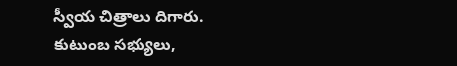స్వీయ చిత్రాలు దిగారు. కుటుంబ సభ్యులు,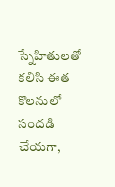స్నేహితులతో కలిసి ఈత కొలనులో సందడి చేయగా,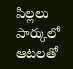పిల్లలు పార్కులో ఆటలతో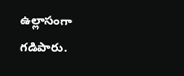ఉల్లాసంగా గడిపారు.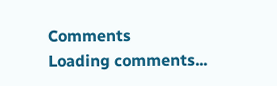Comments
Loading comments...